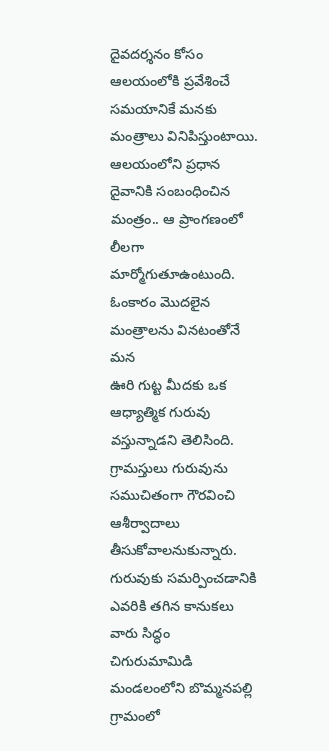దైవదర్శనం కోసం ఆలయంలోకి ప్రవేశించే సమయానికే మనకు మంత్రాలు వినిపిస్తుంటాయి. ఆలయంలోని ప్రధాన దైవానికి సంబంధించిన మంత్రం.. ఆ ప్రాంగణంలో లీలగా మార్మోగుతూఉంటుంది. ఓంకారం మొదలైన మంత్రాలను వినటంతోనే మన
ఊరి గుట్ట మీదకు ఒక ఆధ్యాత్మిక గురువు వస్తున్నాడని తెలిసింది. గ్రామస్తులు గురువును సముచితంగా గౌరవించి ఆశీర్వాదాలు తీసుకోవాలనుకున్నారు. గురువుకు సమర్పించడానికి ఎవరికి తగిన కానుకలు వారు సిద్ధం
చిగురుమామిడి మండలంలోని బొమ్మనపల్లి గ్రామంలో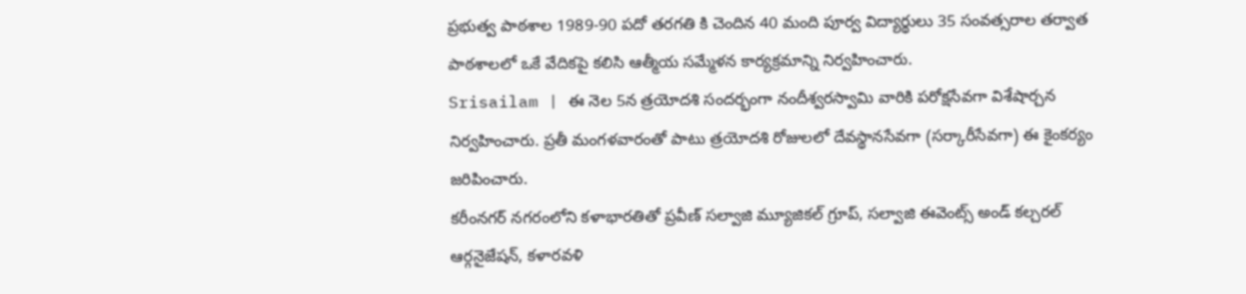ప్రభుత్వ పాఠశాల 1989-90 పదో తరగతి కి చెందిన 40 మంది పూర్వ విద్యార్థులు 35 సంవత్సరాల తర్వాత పాఠశాలలో ఒకే వేదికపై కలిసి ఆత్మీయ సమ్మేళన కార్యక్రమాన్ని నిర్వహించారు.
Srisailam | ఈ నెల 5న త్రయోదశి సందర్భంగా నందీశ్వరస్వామి వారికి పరోక్షసేవగా విశేషార్చన నిర్వహించారు. ప్రతీ మంగళవారంతో పాటు త్రయోదశి రోజులలో దేవస్థానసేవగా (సర్కారీసేవగా) ఈ కైంకర్యం జరిపించారు.
కరీంనగర్ నగరంలోని కళాభారతితో ప్రవీణ్ సల్వాజి మ్యూజికల్ గ్రూప్, సల్వాజి ఈవెంట్స్ అండ్ కల్చరల్ ఆర్గనైజేషన్, కళారవళి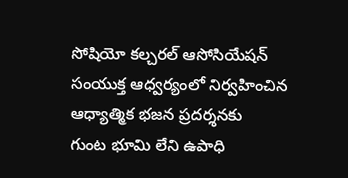సోషియో కల్చరల్ ఆసోసియేషన్ సంయుక్త ఆధ్వర్యంలో నిర్వహించిన ఆధ్యాత్మిక భజన ప్రదర్శనకు
గుంట భూమి లేని ఉపాధి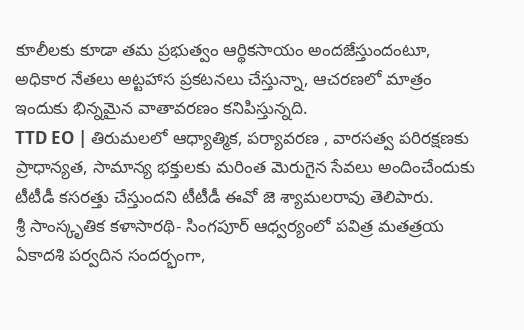కూలీలకు కూడా తమ ప్రభుత్వం ఆర్థికసాయం అందజేస్తుందంటూ, అధికార నేతలు అట్టహాస ప్రకటనలు చేస్తున్నా, ఆచరణలో మాత్రం ఇందుకు భిన్నమైన వాతావరణం కనిపిస్తున్నది.
TTD EO | తిరుమలలో ఆధ్యాత్మిక, పర్యావరణ , వారసత్వ పరిరక్షణకు ప్రాధాన్యత, సామాన్య భక్తులకు మరింత మెరుగైన సేవలు అందించేందుకు టీటీడీ కసరత్తు చేస్తుందని టీటీడీ ఈవో జె శ్యామలరావు తెలిపారు.
శ్రీ సాంస్కృతిక కళాసారథి- సింగపూర్ ఆధ్వర్యంలో పవిత్ర మతత్రయ ఏకాదశి పర్వదిన సందర్భంగా,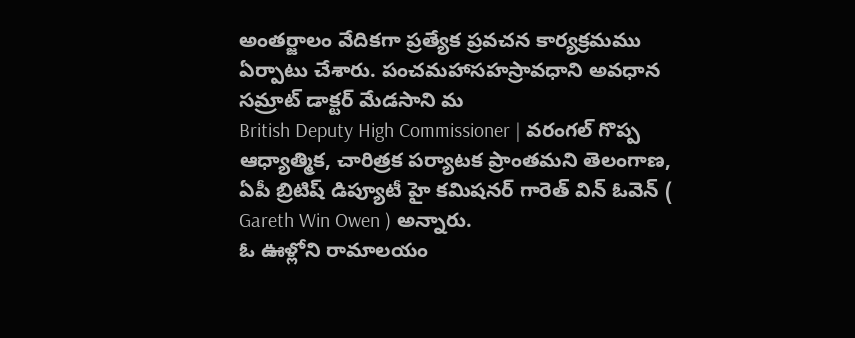అంతర్జాలం వేదికగా ప్రత్యేక ప్రవచన కార్యక్రమము ఏర్పాటు చేశారు. పంచమహాసహస్రావధాని అవధాన సమ్రాట్ డాక్టర్ మేడసాని మ
British Deputy High Commissioner | వరంగల్ గొప్ప ఆధ్యాత్మిక, చారిత్రక పర్యాటక ప్రాంతమని తెలంగాణ, ఏపీ బ్రిటిష్ డిప్యూటీ హై కమిషనర్ గారెత్ విన్ ఓవెన్ ( Gareth Win Owen ) అన్నారు.
ఓ ఊళ్లోని రామాలయం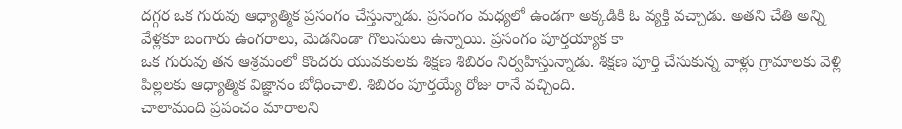దగ్గర ఒక గురువు ఆధ్యాత్మిక ప్రసంగం చేస్తున్నాడు. ప్రసంగం మధ్యలో ఉండగా అక్కడికి ఓ వ్యక్తి వచ్చాడు. అతని చేతి అన్ని వేళ్లకూ బంగారు ఉంగరాలు, మెడనిండా గొలుసులు ఉన్నాయి. ప్రసంగం పూర్తయ్యాక కా
ఒక గురువు తన ఆశ్రమంలో కొందరు యువకులకు శిక్షణ శిబిరం నిర్వహిస్తున్నాడు. శిక్షణ పూర్తి చేసుకున్న వాళ్లు గ్రామాలకు వెళ్లి పిల్లలకు ఆధ్యాత్మిక విజ్ఞానం బోధించాలి. శిబిరం పూర్తయ్యే రోజు రానే వచ్చింది.
చాలామంది ప్రపంచం మారాలని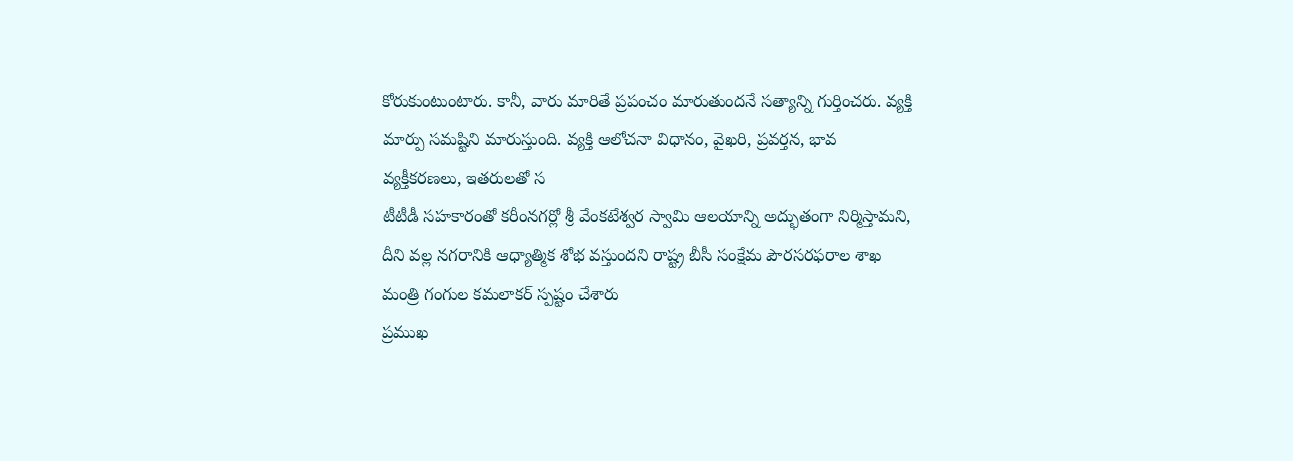కోరుకుంటుంటారు. కానీ, వారు మారితే ప్రపంచం మారుతుందనే సత్యాన్ని గుర్తించరు. వ్యక్తి మార్పు సమష్టిని మారుస్తుంది. వ్యక్తి ఆలోచనా విధానం, వైఖరి, ప్రవర్తన, భావ వ్యక్తీకరణలు, ఇతరులతో స
టీటీడీ సహకారంతో కరీంనగర్లో శ్రీ వేంకటేశ్వర స్వామి ఆలయాన్ని అద్భుతంగా నిర్మిస్తామని, దీని వల్ల నగరానికి ఆధ్యాత్మిక శోభ వస్తుందని రాష్ట్ర బీసీ సంక్షేమ పౌరసరఫరాల శాఖ మంత్రి గంగుల కమలాకర్ స్పష్టం చేశారు
ప్రముఖ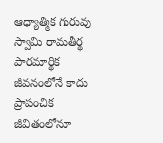ఆధ్యాత్మిక గురువు స్వామి రామతీర్థ పారమార్థిక జీవనంలోనే కాదు ప్రాపంచిక జీవితంలోనూ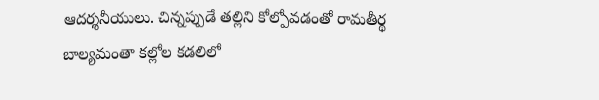ఆదర్శనీయులు. చిన్నప్పుడే తల్లిని కోల్పోవడంతో రామతీర్థ బాల్యమంతా కల్లోల కడలిలో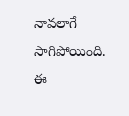నావలాగే సాగిపోయింది. ఈ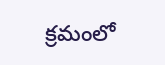క్రమంలో